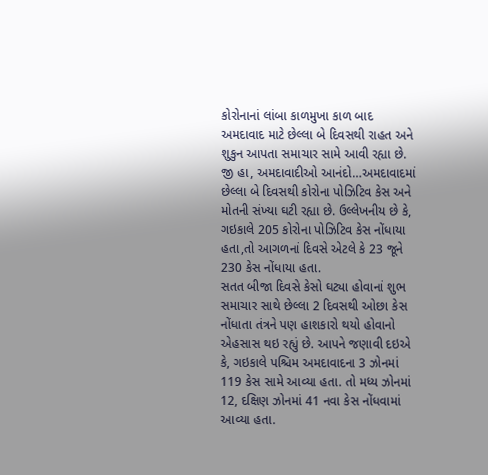કોરોનાનાં લાંબા કાળમુખા કાળ બાદ અમદાવાદ માટે છેલ્લા બે દિવસથી રાહત અને શુકુન આપતા સમાચાર સામે આવી રહ્યા છે. જી હા, અમદાવાદીઓ આનંદો…અમદાવાદમાં છેલ્લા બે દિવસથી કોરોના પોઝિટિવ કેસ અને મોતની સંખ્યા ઘટી રહ્યા છે. ઉલ્લેખનીય છે કે, ગઇકાલે 205 કોરોના પોઝિટિવ કેસ નોંધાયા હતા,તો આગળનાં દિવસે એટલે કે 23 જૂને 230 કેસ નોંધાયા હતા.
સતત બીજા દિવસે કેસો ઘટ્યા હોવાનાં શુભ સમાચાર સાથે છેલ્લા 2 દિવસથી ઓછા કેસ નોંધાતા તંત્રને પણ હાશકારો થયો હોવાનો એહસાસ થઇ રહ્યું છે. આપને જણાવી દઇએ કે, ગઇકાલે પશ્ચિમ અમદાવાદના 3 ઝોનમાં 119 કેસ સામે આવ્યા હતા. તો મધ્ય ઝોનમાં 12, દક્ષિણ ઝોનમાં 41 નવા કેસ નોંધવામાં આવ્યા હતા.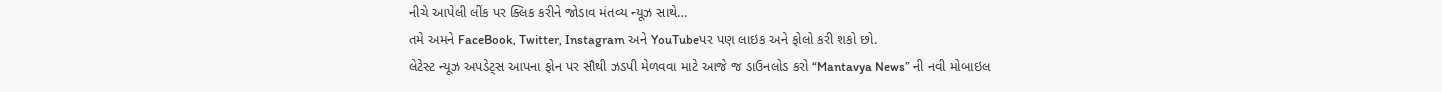નીચે આપેલી લીંક પર ક્લિક કરીને જોડાવ મંતવ્ય ન્યૂઝ સાથે…
તમે અમને FaceBook, Twitter, Instagram અને YouTubeપર પણ લાઇક અને ફોલો કરી શકો છો.
લેટેસ્ટ ન્યૂઝ અપડેટ્સ આપના ફોન પર સૌથી ઝડપી મેળવવા માટે આજે જ ડાઉનલોડ કરો “Mantavya News” ની નવી મોબાઇલ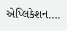એપ્લિકેશન….